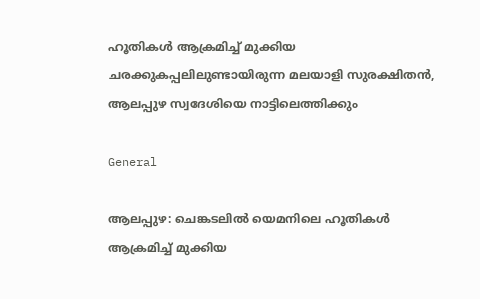ഹൂതികള്‍ ആക്രമിച്ച് മുക്കിയ ചരക്കുകപ്പലിലുണ്ടായിരുന്ന മലയാളി സുരക്ഷിതന്‍, ആലപ്പുഴ സ്വദേശിയെ നാട്ടിലെത്തിക്കും

General

ആലപ്പുഴ: ചെങ്കടലില്‍ യെമനിലെ ഹൂതികള്‍ ആക്രമിച്ച് മുക്കിയ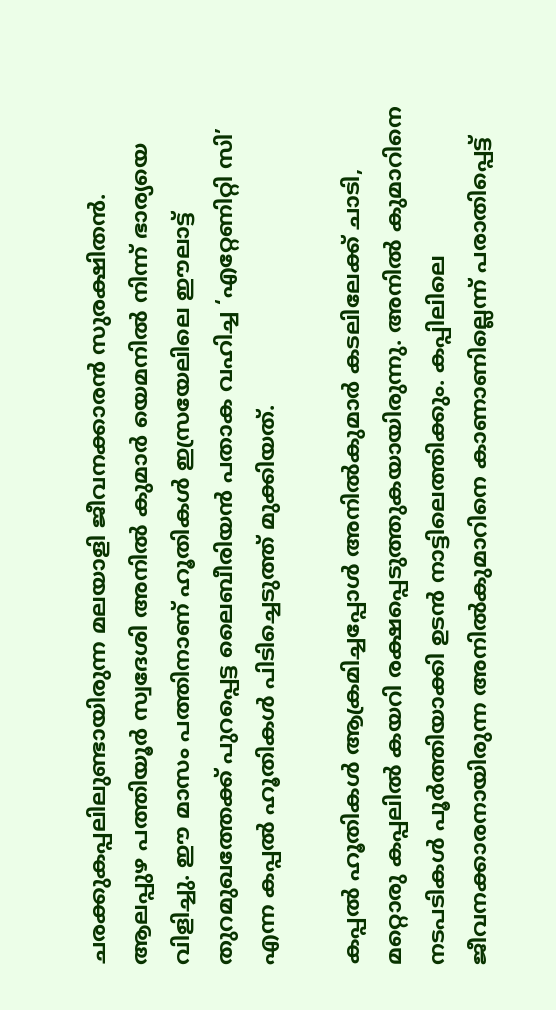ചരക്കുകപ്പലിലുണ്ടായിരുന്ന മലയാളി ജീവനക്കാരന്‍ സുരക്ഷിതന്‍. ആലപ്പുഴ പത്തിയൂര്‍ സ്വദേശി അനില്‍ കുമാര്‍ യെമനില്‍ നിന്ന് ഭാര്യയെ വിളിച്ചു. ഈ മാസം പത്തിനാണ് ഹൂതികള്‍ ഇസ്രയേലിലെ ഈലാട്ട് തുറമുഖത്തേക്ക് പുറപ്പെട്ട ലൈബീരിയന്‍ പതാക വഹിച്ച ‘എറ്റേണിറ്റി സി’ എന്ന കപ്പല്‍ ഹൂതികള്‍ പിടിച്ചെടുത്ത് മുക്കിയത്.

കപ്പല്‍ ഹൂതികള്‍ ആക്രമിച്ചപ്പോള്‍ അനില്‍കുമാര്‍ കടലിലേക്ക് ചാടി, മറ്റൊരു കപ്പലില്‍ കയറി രക്ഷപ്പെടുത്തുകയായിരുന്നു. അനില്‍ കുമാറിനെ നടപടികള്‍ പൂര്‍ത്തിയാക്കി ഉടന്‍ നാട്ടിലെത്തിക്കും. കപ്പിലിലെ ജീവനക്കാരനായിരുന്ന അനില്‍കുമാറിനെ കാണാണില്ലെന്ന് പരാതിപ്പെട്ട്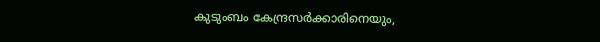കുടുംബം കേന്ദ്രസര്‍ക്കാരിനെയും,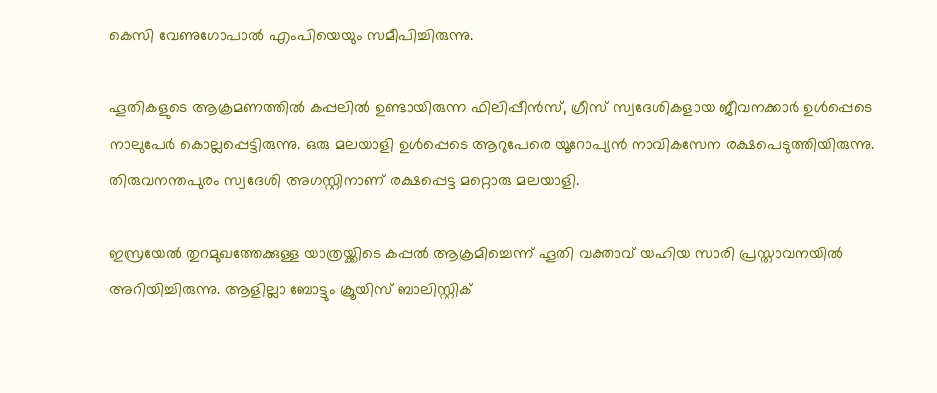കെസി വേണുഗോപാല്‍ എംപിയെയും സമീപിച്ചിരുന്നു.

ഹൂതികളുടെ ആക്രമണത്തില്‍ കപ്പലില്‍ ഉണ്ടായിരുന്ന ഫിലിപ്പീന്‍സ്, ഗ്രീസ് സ്വദേശികളായ ജീവനക്കാര്‍ ഉള്‍പ്പെടെ നാലുപേര്‍ കൊല്ലപ്പെട്ടിരുന്നു. ഒരു മലയാളി ഉള്‍പ്പെടെ ആറുപേരെ യൂറോപ്യന്‍ നാവികസേന രക്ഷപെടുത്തിയിരുന്നു. തിരുവനന്തപുരം സ്വദേശി അഗസ്റ്റിനാണ് രക്ഷപ്പെട്ട മറ്റൊരു മലയാളി.

ഇസ്രയേല്‍ തുറമുഖത്തേക്കുള്ള യാത്രയ്ക്കിടെ കപ്പല്‍ ആക്രമിച്ചെന്ന് ഹൂതി വക്താവ് യഹിയ സാരി പ്രസ്താവനയില്‍ അറിയിച്ചിരുന്നു. ആളില്ലാ ബോട്ടും ക്രൂയിസ് ബാലിസ്റ്റിക്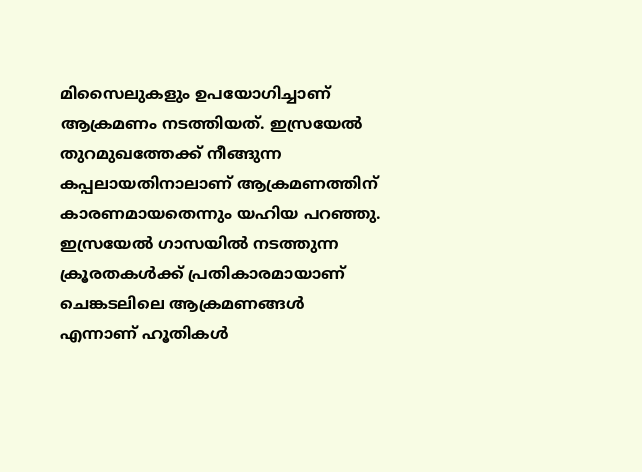മിസൈലുകളും ഉപയോഗിച്ചാണ് ആക്രമണം നടത്തിയത്. ഇസ്രയേല്‍ തുറമുഖത്തേക്ക് നീങ്ങുന്ന കപ്പലായതിനാലാണ് ആക്രമണത്തിന് കാരണമായതെന്നും യഹിയ പറഞ്ഞു. ഇസ്രയേല്‍ ഗാസയില്‍ നടത്തുന്ന ക്രൂരതകള്‍ക്ക് പ്രതികാരമായാണ് ചെങ്കടലിലെ ആക്രമണങ്ങള്‍ എന്നാണ് ഹൂതികള്‍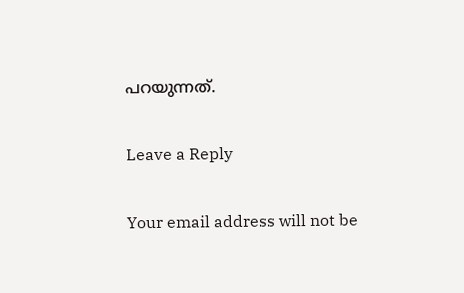പറയുന്നത്.

Leave a Reply

Your email address will not be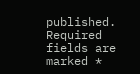published. Required fields are marked *